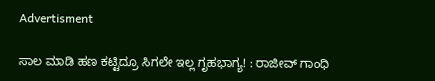Advertisment

ಸಾಲ ಮಾಡಿ ಹಣ ಕಟ್ಟಿದ್ರೂ ಸಿಗಲೇ ಇಲ್ಲ ಗೃಹಭಾಗ್ಯ! : ರಾಜೀವ್ ಗಾಂಧಿ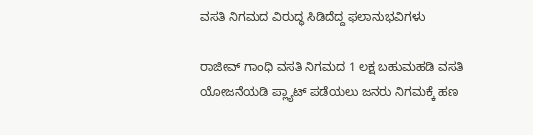ವಸತಿ ನಿಗಮದ ವಿರುದ್ಧ ಸಿಡಿದೆದ್ದ ಫಲಾನುಭವಿಗಳು

ರಾಜೀವ್ ಗಾಂಧಿ ವಸತಿ ನಿಗಮದ 1 ಲಕ್ಷ ಬಹುಮಹಡಿ ವಸತಿ ಯೋಜನೆಯಡಿ ಪ್ಲ್ಯಾಟ್ ಪಡೆಯಲು ಜನರು ನಿಗಮಕ್ಕೆ ಹಣ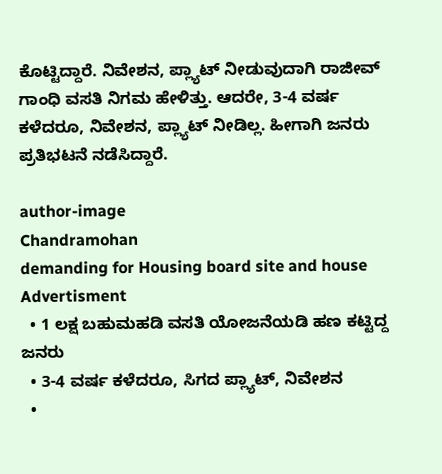ಕೊಟ್ಟಿದ್ದಾರೆ. ನಿವೇಶನ, ಪ್ಲ್ಯಾಟ್ ನೀಡುವುದಾಗಿ ರಾಜೀವ್ ಗಾಂಧಿ ವಸತಿ ನಿಗಮ ಹೇಳಿತ್ತು. ಆದರೇ, 3-4 ವರ್ಷ ಕಳೆದರೂ, ನಿವೇಶನ, ಪ್ಲ್ಯಾಟ್ ನೀಡಿಲ್ಲ. ಹೀಗಾಗಿ ಜನರು ಪ್ರತಿಭಟನೆ ನಡೆಸಿದ್ದಾರೆ.

author-image
Chandramohan
demanding for Housing board site and house
Advertisment
  • 1 ಲಕ್ಷ ಬಹುಮಹಡಿ ವಸತಿ ಯೋಜನೆಯಡಿ ಹಣ ಕಟ್ಟಿದ್ದ ಜನರು
  • 3-4 ವರ್ಷ ಕಳೆದರೂ, ಸಿಗದ ಪ್ಲ್ಯಾಟ್, ನಿವೇಶನ
  •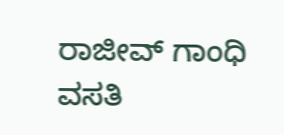ರಾಜೀವ್ ಗಾಂಧಿ ವಸತಿ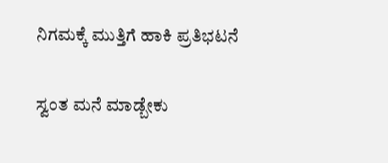ನಿಗಮಕ್ಕೆ ಮುತ್ತಿಗೆ ಹಾಕಿ ಪ್ರತಿಭಟನೆ

ಸ್ವಂತ ಮನೆ ಮಾಡ್ಬೇಕು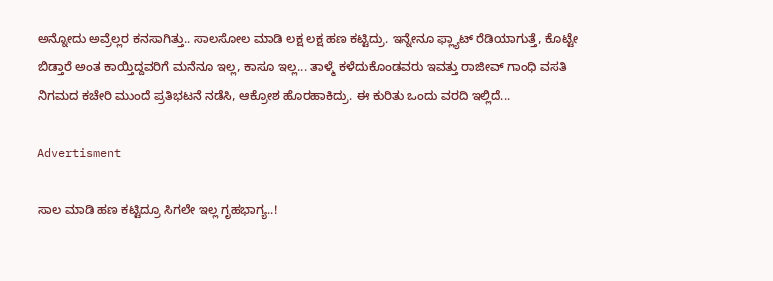ಅನ್ನೋದು ಅವ್ರೆಲ್ಲರ ಕನಸಾಗಿತ್ತು.. ಸಾಲಸೋಲ ಮಾಡಿ ಲಕ್ಷ ಲಕ್ಷ ಹಣ ಕಟ್ಟಿದ್ರು. ಇನ್ನೇನೂ ಫ್ಲ್ಯಾಟ್ ರೆಡಿಯಾಗುತ್ತೆ, ಕೊಟ್ಟೇ ಬಿಡ್ತಾರೆ ಅಂತ ಕಾಯ್ತಿದ್ದವರಿಗೆ ಮನೆನೂ ಇಲ್ಲ, ಕಾಸೂ ಇಲ್ಲ... ತಾಳ್ಮೆ ಕಳೆದುಕೊಂಡವರು ಇವತ್ತು ರಾಜೀವ್ ಗಾಂಧಿ ವಸತಿ ನಿಗಮದ ಕಚೇರಿ ಮುಂದೆ ಪ್ರತಿಭಟನೆ ನಡೆಸಿ, ಆಕ್ರೋಶ ಹೊರಹಾಕಿದ್ರು. ಈ ಕುರಿತು ಒಂದು ವರದಿ ಇಲ್ಲಿದೆ...

Advertisment

ಸಾಲ ಮಾಡಿ ಹಣ ಕಟ್ಟಿದ್ರೂ ಸಿಗಲೇ ಇಲ್ಲ ಗೃಹಭಾಗ್ಯ..!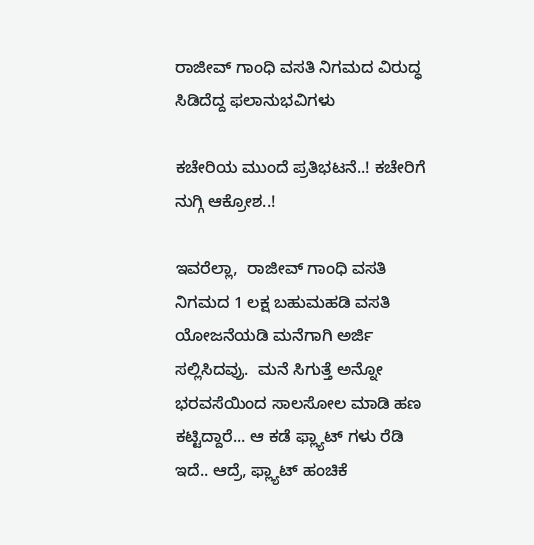ರಾಜೀವ್ ಗಾಂಧಿ ವಸತಿ ನಿಗಮದ ವಿರುದ್ಧ ಸಿಡಿದೆದ್ದ ಫಲಾನುಭವಿಗಳು

ಕಚೇರಿಯ ಮುಂದೆ ಪ್ರತಿಭಟನೆ..! ಕಚೇರಿಗೆ ನುಗ್ಗಿ ಆಕ್ರೋಶ..!

ಇವರೆಲ್ಲಾ,  ರಾಜೀವ್ ಗಾಂಧಿ ವಸತಿ ನಿಗಮದ 1 ಲಕ್ಷ ಬಹುಮಹಡಿ ವಸತಿ ಯೋಜನೆಯಡಿ ಮನೆಗಾಗಿ ಅರ್ಜಿ ಸಲ್ಲಿಸಿದವ್ರು.  ಮನೆ ಸಿಗುತ್ತೆ ಅನ್ನೋ ಭರವಸೆಯಿಂದ ಸಾಲಸೋಲ ಮಾಡಿ ಹಣ ಕಟ್ಟಿದ್ದಾರೆ... ಆ ಕಡೆ ಫ್ಲ್ಯಾಟ್ ಗಳು ರೆಡಿ ಇದೆ.. ಆದ್ರೆ, ಫ್ಲ್ಯಾಟ್ ಹಂಚಿಕೆ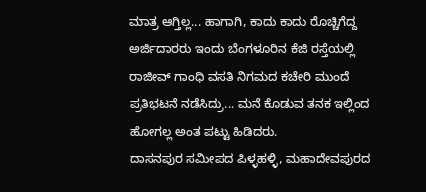ಮಾತ್ರ ಆಗ್ತಿಲ್ಲ... ಹಾಗಾಗಿ, ಕಾದು ಕಾದು ರೊಚ್ಚಿಗೆದ್ದ ಅರ್ಜಿದಾರರು ಇಂದು ಬೆಂಗಳೂರಿನ ಕೆಜಿ ರಸ್ತೆಯಲ್ಲಿ ರಾಜೀವ್ ಗಾಂಧಿ ವಸತಿ ನಿಗಮದ ಕಚೇರಿ ಮುಂದೆ ಪ್ರತಿಭಟನೆ ನಡೆಸಿದ್ರು... ಮನೆ ಕೊಡುವ ತನಕ ಇಲ್ಲಿಂದ ಹೋಗಲ್ಲ ಅಂತ ಪಟ್ಟು ಹಿಡಿದರು.
ದಾಸನಪುರ ಸಮೀಪದ ಪಿಳ್ಳಹಳ್ಳಿ, ಮಹಾದೇವಪುರದ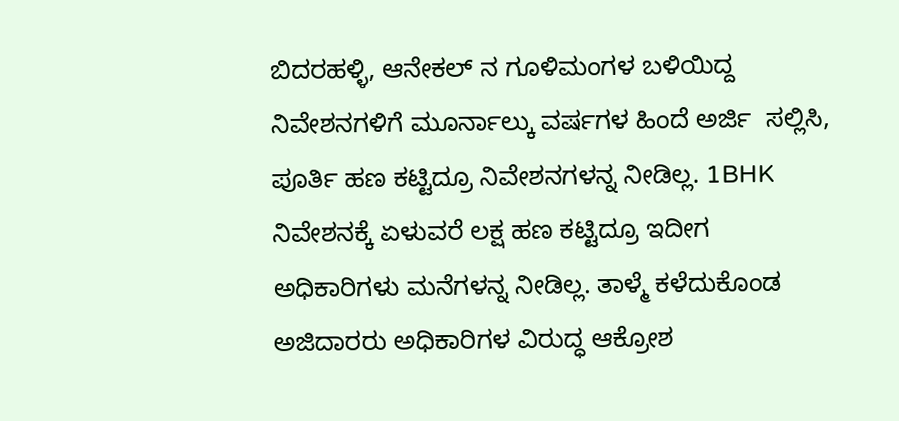ಬಿದರಹಳ್ಳಿ, ಆನೇಕಲ್‌ ನ ಗೂಳಿಮಂಗಳ ಬಳಿಯಿದ್ದ ನಿವೇಶನಗಳಿಗೆ ಮೂರ್ನಾಲ್ಕು ವರ್ಷಗಳ ಹಿಂದೆ ಅರ್ಜಿ  ಸಲ್ಲಿಸಿ, ಪೂರ್ತಿ ಹಣ ಕಟ್ಟಿದ್ರೂ ನಿವೇಶನಗಳನ್ನ ನೀಡಿಲ್ಲ. 1BHK ನಿವೇಶನಕ್ಕೆ ಏಳುವರೆ ಲಕ್ಷ ಹಣ ಕಟ್ಟಿದ್ರೂ ಇದೀಗ ಅಧಿಕಾರಿಗಳು ಮನೆಗಳನ್ನ ನೀಡಿಲ್ಲ. ತಾಳ್ಮೆ ಕಳೆದುಕೊಂಡ ಅಜಿದಾರರು ಅಧಿಕಾರಿಗಳ ವಿರುದ್ಧ ಆಕ್ರೋಶ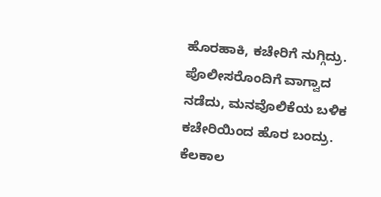ಹೊರಹಾಕಿ, ಕಚೇರಿಗೆ ನುಗ್ಗಿದ್ರು. ಪೊಲೀಸರೊಂದಿಗೆ ವಾಗ್ವಾದ ನಡೆದು, ಮನವೊಲಿಕೆಯ ಬಳಿಕ ಕಚೇರಿಯಿಂದ ಹೊರ ಬಂದ್ರು. ಕೆಲಕಾಲ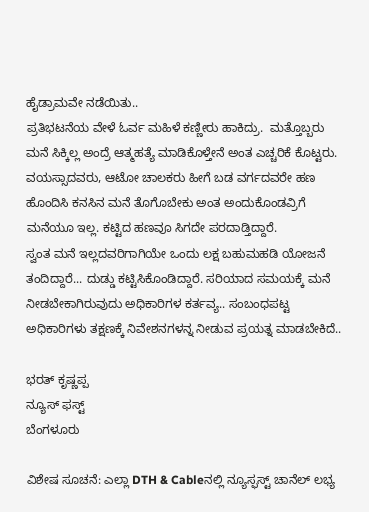ಹೈಡ್ರಾಮವೇ ನಡೆಯಿತು..
ಪ್ರತಿಭಟನೆಯ ವೇಳೆ ಓರ್ವ ಮಹಿಳೆ ಕಣ್ಣೀರು ಹಾಕಿದ್ರು.  ಮತ್ತೊಬ್ಬರು ಮನೆ ಸಿಕ್ಕಿಲ್ಲ ಅಂದ್ರೆ ಆತ್ಮಹತ್ಯೆ ಮಾಡಿಕೊಳ್ತೇನೆ ಅಂತ ಎಚ್ಚರಿಕೆ‌ ಕೊಟ್ಟರು. ವಯಸ್ಸಾದವರು, ಆಟೋ ಚಾಲಕರು ಹೀಗೆ ಬಡ ವರ್ಗದವರೇ ಹಣ ಹೊಂದಿಸಿ ಕನಸಿನ ಮನೆ ತೊಗೊಬೇಕು ಅಂತ ಅಂದುಕೊಂಡವ್ರಿಗೆ ಮನೆಯೂ ಇಲ್ಲ. ಕಟ್ಟಿದ ಹಣವೂ ಸಿಗದೇ ಪರದಾಡ್ತಿದ್ದಾರೆ.
ಸ್ವಂತ ಮನೆ ಇಲ್ಲದವರಿಗಾಗಿಯೇ ಒಂದು ಲಕ್ಷ ಬಹುಮಹಡಿ ಯೋಜನೆ ತಂದಿದ್ದಾರೆ... ದುಡ್ಡು ಕಟ್ಟಿಸಿಕೊಂಡಿದ್ದಾರೆ. ಸರಿಯಾದ ಸಮಯಕ್ಕೆ ಮನೆ ನೀಡಬೇಕಾಗಿರುವುದು ಅಧಿಕಾರಿಗಳ ಕರ್ತವ್ಯ.. ಸಂಬಂಧಪಟ್ಟ ಅಧಿಕಾರಿಗಳು ತಕ್ಷಣಕ್ಕೆ ನಿವೇಶನಗಳನ್ನ ನೀಡುವ ಪ್ರಯತ್ನ ಮಾಡಬೇಕಿದೆ..

ಭರತ್ ಕೃಷ್ಣಪ್ಪ
ನ್ಯೂಸ್ ಫಸ್ಟ್
ಬೆಂಗಳೂರು

ವಿಶೇಷ ಸೂಚನೆ: ಎಲ್ಲಾ DTH & Cableನಲ್ಲಿ ನ್ಯೂಸ್ಫಸ್ಟ್ ಚಾನೆಲ್ ಲಭ್ಯ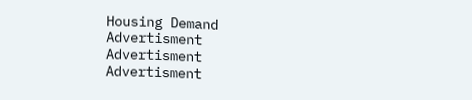Housing Demand
Advertisment
Advertisment
Advertisment